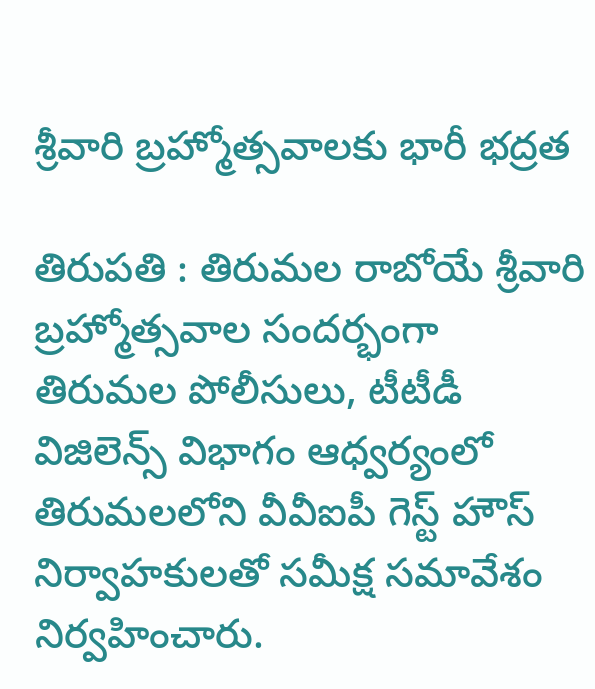శ్రీవారి బ్రహ్మోత్సవాలకు భారీ భద్రత

తిరుపతి : తిరుమల రాబోయే శ్రీవారి బ్రహ్మోత్సవాల సందర్భంగా తిరుమల పోలీసులు, టీటీడీ విజిలెన్స్ విభాగం ఆధ్వర్యంలో తిరుమలలోని వీవీఐపీ గెస్ట్ హౌస్ నిర్వాహకులతో సమీక్ష సమావేశం నిర్వహించారు.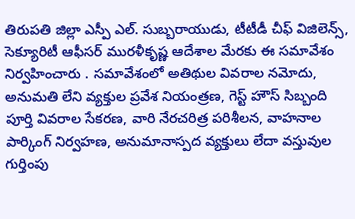తిరుపతి జిల్లా ఎస్పీ ఎల్. సుబ్బరాయుడు, టీటీడీ చీఫ్ విజిలెన్స్, సెక్యూరిటీ ఆఫీసర్ మురళీకృష్ణ ఆదేశాల మేరకు ఈ సమావేశం నిర్వహించారు . సమావేశంలో అతిథుల వివరాల నమోదు, అనుమతి లేని వ్యక్తుల ప్రవేశ నియంత్రణ, గెస్ట్ హౌస్ సిబ్బంది పూర్తి వివరాల సేకరణ, వారి నేరచరిత్ర పరిశీలన, వాహనాల పార్కింగ్ నిర్వహణ, అనుమానాస్పద వ్యక్తులు లేదా వస్తువుల గుర్తింపు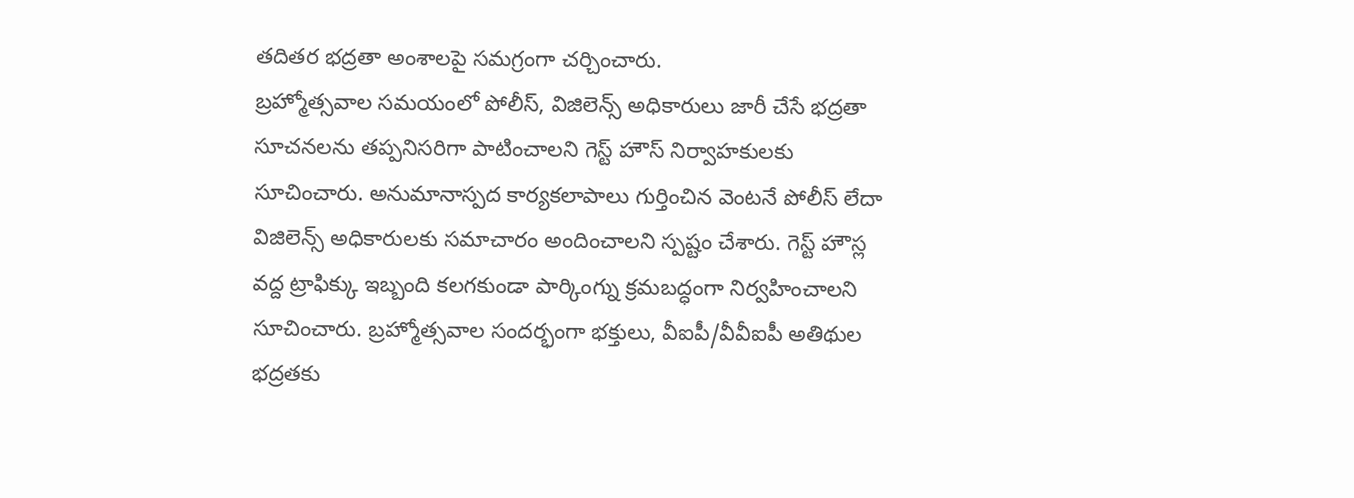తదితర భద్రతా అంశాలపై సమగ్రంగా చర్చించారు.
బ్రహ్మోత్సవాల సమయంలో పోలీస్, విజిలెన్స్ అధికారులు జారీ చేసే భద్రతా సూచనలను తప్పనిసరిగా పాటించాలని గెస్ట్ హౌస్ నిర్వాహకులకు సూచించారు. అనుమానాస్పద కార్యకలాపాలు గుర్తించిన వెంటనే పోలీస్ లేదా విజిలెన్స్ అధికారులకు సమాచారం అందించాలని స్పష్టం చేశారు. గెస్ట్ హౌస్ల వద్ద ట్రాఫిక్కు ఇబ్బంది కలగకుండా పార్కింగ్ను క్రమబద్ధంగా నిర్వహించాలని సూచించారు. బ్రహ్మోత్సవాల సందర్భంగా భక్తులు, వీఐపీ/వీవీఐపీ అతిథుల భద్రతకు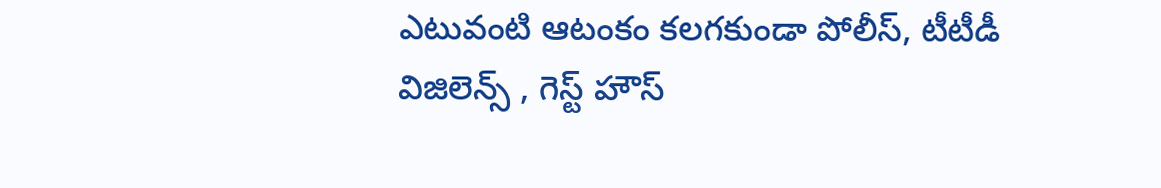ఎటువంటి ఆటంకం కలగకుండా పోలీస్, టీటీడీ విజిలెన్స్ , గెస్ట్ హౌస్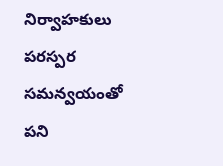నిర్వాహకులు పరస్పర సమన్వయంతో పని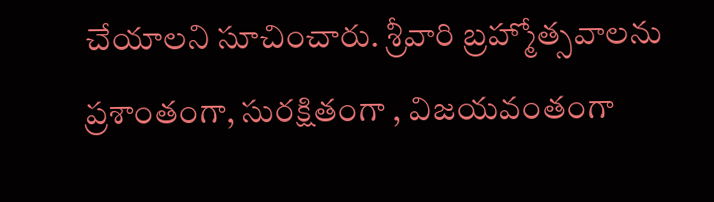చేయాలని సూచించారు. శ్రీవారి బ్రహ్మోత్సవాలను ప్రశాంతంగా, సురక్షితంగా , విజయవంతంగా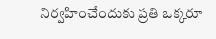నిర్వహించేందుకు ప్రతి ఒక్కరూ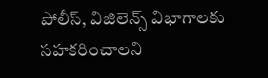పోలీస్, విజిలెన్స్ విభాగాలకు సహకరించాలని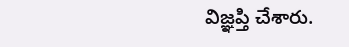విజ్ఞప్తి చేశారు.